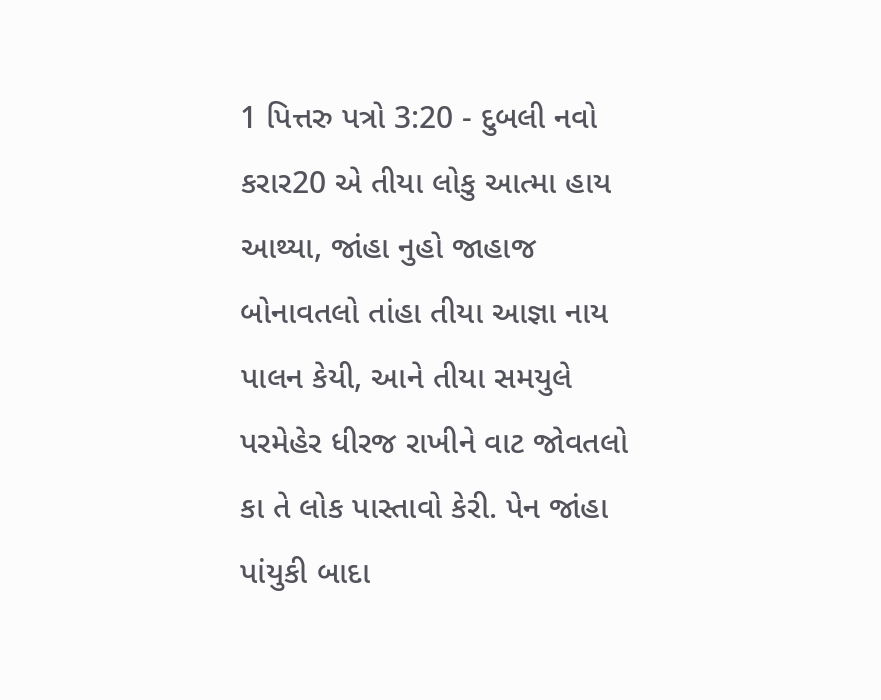1 પિત્તરુ પત્રો 3:20 - દુબલી નવો કરાર20 એ તીયા લોકુ આત્મા હાય આથ્યા, જાંહા નુહો જાહાજ બોનાવતલો તાંહા તીયા આજ્ઞા નાય પાલન કેયી, આને તીયા સમયુલે પરમેહેર ધીરજ રાખીને વાટ જોવતલો કા તે લોક પાસ્તાવો કેરી. પેન જાંહા પાંયુકી બાદા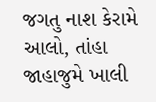જગતુ નાશ કેરામે આલો, તાંહા જાહાજુમે ખાલી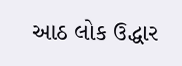આઠ લોક ઉદ્ધાર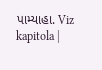પામ્યાહા. Viz kapitola |